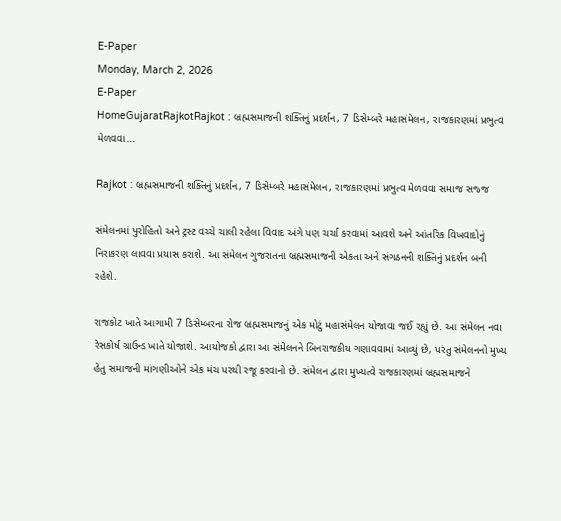E-Paper
Monday, March 2, 2026
E-Paper
HomeGujaratRajkotRajkot : બ્રહ્મસમાજની શક્તિનું પ્રદર્શન, 7 ડિસેમ્બરે મહાસંમેલન, રાજકારણમાં પ્રભુત્વ મેળવવા...

Rajkot : બ્રહ્મસમાજની શક્તિનું પ્રદર્શન, 7 ડિસેમ્બરે મહાસંમેલન, રાજકારણમાં પ્રભુત્વ મેળવવા સમાજ સજ્જ

સંમેલનમાં પુરોહિતો અને ટ્રસ્ટ વચ્ચે ચાલી રહેલા વિવાદ અંગે પણ ચર્ચા કરવામાં આવશે અને આંતરિક વિખવાદોનું નિરાકરણ લાવવા પ્રયાસ કરાશે. આ સંમેલન ગુજરાતના બ્રહ્મસમાજની એકતા અને સંગઠનની શક્તિનું પ્રદર્શન બની રહેશે.

રાજકોટ ખાતે આગામી 7 ડિસેમ્બરના રોજ બ્રહ્મસમાજનું એક મોટું મહાસંમેલન યોજાવા જઈ રહ્યું છે. આ સંમેલન નવા રેસકોર્ષ ગ્રાઉન્ડ ખાતે યોજાશે. આયોજકો દ્વારા આ સંમેલનને બિનરાજકીય ગણાવવામાં આવ્યું છે, પરંતુ સંમેલનનો મુખ્ય હેતુ સમાજની માંગણીઓને એક મંચ પરથી રજૂ કરવાનો છે. સંમેલન દ્વારા મુખ્યત્વે રાજકારણમાં બ્રહ્મસમાજને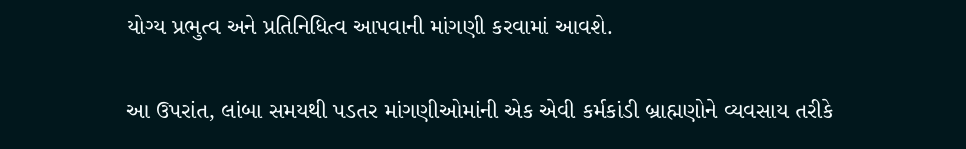યોગ્ય પ્રભુત્વ અને પ્રતિનિધિત્વ આપવાની માંગણી કરવામાં આવશે.

આ ઉપરાંત, લાંબા સમયથી પડતર માંગણીઓમાંની એક એવી કર્મકાંડી બ્રાહ્મણોને વ્યવસાય તરીકે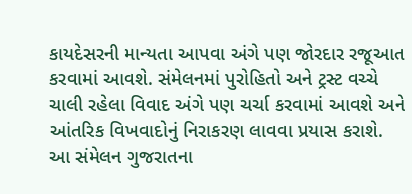કાયદેસરની માન્યતા આપવા અંગે પણ જોરદાર રજૂઆત કરવામાં આવશે. સંમેલનમાં પુરોહિતો અને ટ્રસ્ટ વચ્ચે ચાલી રહેલા વિવાદ અંગે પણ ચર્ચા કરવામાં આવશે અને આંતરિક વિખવાદોનું નિરાકરણ લાવવા પ્રયાસ કરાશે. આ સંમેલન ગુજરાતના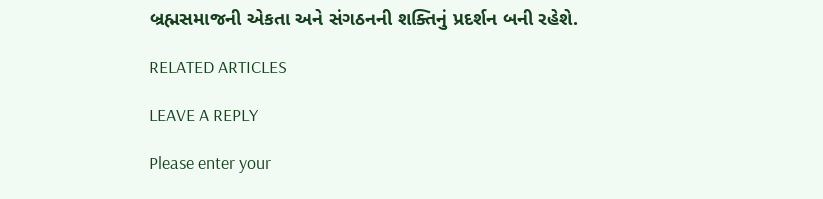બ્રહ્મસમાજની એકતા અને સંગઠનની શક્તિનું પ્રદર્શન બની રહેશે.

RELATED ARTICLES

LEAVE A REPLY

Please enter your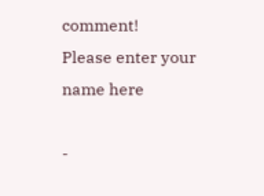comment!
Please enter your name here

-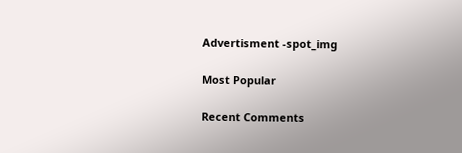Advertisment -spot_img

Most Popular

Recent Comments